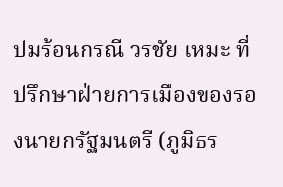ปมร้อนกรณี วรชัย เหมะ ที่ปรึกษาฝ่ายการเมืองของรองนายกรัฐมนตรี (ภูมิธร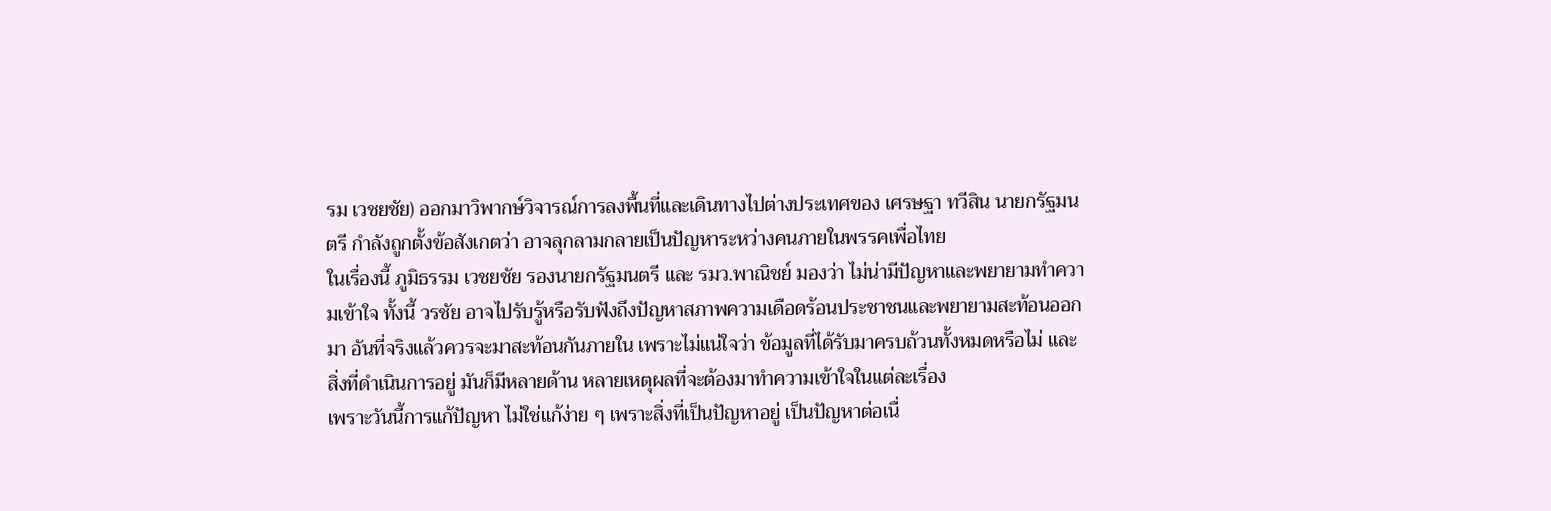รม เวชยชัย) ออกมาวิพากษ์วิจารณ์การลงพื้นที่และเดินทางไปต่างประเทศของ เศรษฐา ทวีสิน นายกรัฐมนตรี กำลังถูกตั้งข้อสังเกตว่า อาจลุกลามกลายเป็นปัญหาระหว่างคนภายในพรรคเพื่อไทย
ในเรื่องนี้ ภูมิธรรม เวชยชัย รองนายกรัฐมนตรี และ รมว.พาณิชย์ มองว่า ไม่น่ามีปัญหาและพยายามทำความเข้าใจ ทั้งนี้ วรชัย อาจไปรับรู้หรือรับฟังถึงปัญหาสภาพความเดือดร้อนประชาชนและพยายามสะท้อนออกมา อันที่จริงแล้วควรจะมาสะท้อนกันภายใน เพราะไม่แน่ใจว่า ข้อมูลที่ได้รับมาครบถ้วนทั้งหมดหรือไม่ และสิ่งที่ดำเนินการอยู่ มันก็มีหลายด้าน หลายเหตุผลที่จะต้องมาทำความเข้าใจในแต่ละเรื่อง
เพราะวันนี้การแก้ปัญหา ไม่ใช่แก้ง่าย ๆ เพราะสิ่งที่เป็นปัญหาอยู่ เป็นปัญหาต่อเนื่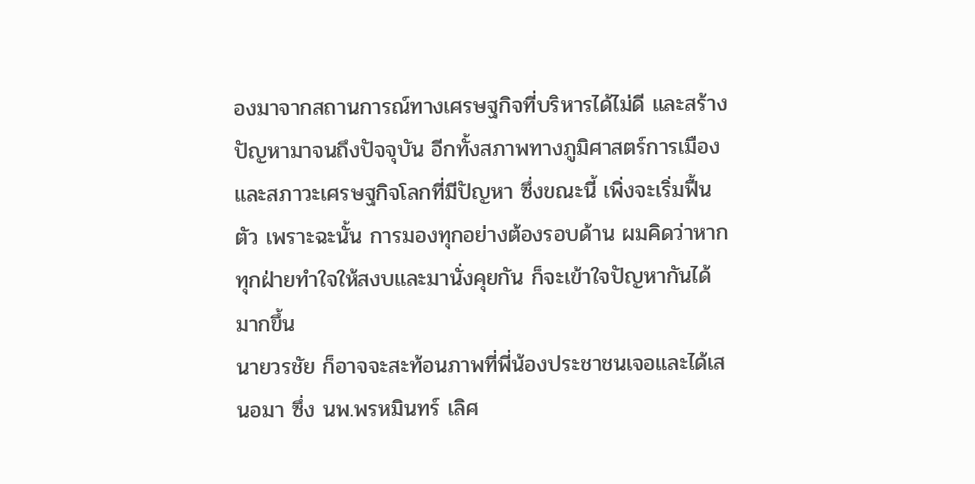องมาจากสถานการณ์ทางเศรษฐกิจที่บริหารได้ไม่ดี และสร้างปัญหามาจนถึงปัจจุบัน อีกทั้งสภาพทางภูมิศาสตร์การเมือง และสภาวะเศรษฐกิจโลกที่มีปัญหา ซึ่งขณะนี้ เพิ่งจะเริ่มฟื้นตัว เพราะฉะนั้น การมองทุกอย่างต้องรอบด้าน ผมคิดว่าหากทุกฝ่ายทำใจให้สงบและมานั่งคุยกัน ก็จะเข้าใจปัญหากันได้มากขึ้น
นายวรชัย ก็อาจจะสะท้อนภาพที่พี่น้องประชาชนเจอและได้เสนอมา ซึ่ง นพ.พรหมินทร์ เลิศ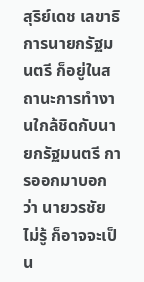สุริย์เดช เลขาธิการนายกรัฐมนตรี ก็อยู่ในสถานะการทำงานใกล้ชิดกับนายกรัฐมนตรี การออกมาบอกว่า นายวรชัย ไม่รู้ ก็อาจจะเป็น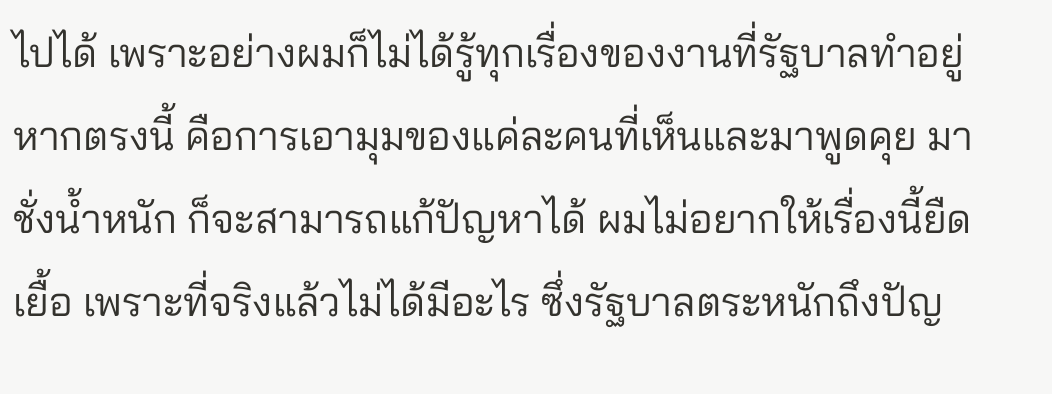ไปได้ เพราะอย่างผมก็ไม่ได้รู้ทุกเรื่องของงานที่รัฐบาลทำอยู่ หากตรงนี้ คือการเอามุมของแค่ละคนที่เห็นและมาพูดคุย มาชั่งน้ำหนัก ก็จะสามารถแก้ปัญหาได้ ผมไม่อยากให้เรื่องนี้ยืดเยื้อ เพราะที่จริงแล้วไม่ได้มีอะไร ซึ่งรัฐบาลตระหนักถึงปัญ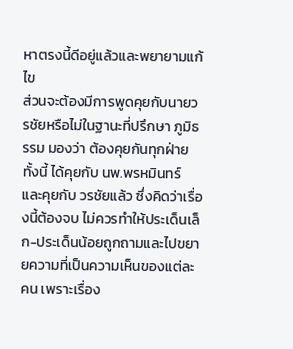หาตรงนี้ดีอยู่แล้วและพยายามแก้ไข
ส่วนจะต้องมีการพูดคุยกับนายวรชัยหรือไม่ในฐานะที่ปรึกษา ภูมิธรรม มองว่า ต้องคุยกันทุกฝ่าย ทั้งนี้ ได้คุยกับ นพ.พรหมินทร์ และคุยกับ วรชัยแล้ว ซึ่งคิดว่าเรื่องนี้ต้องจบ ไม่ควรทำให้ประเด็นเล็ก-ประเด็นน้อยถูกถามและไปขยายความที่เป็นความเห็นของแต่ละคน เพราะเรื่อง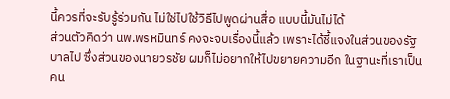นี้ควรที่จะรับรู้ร่วมกัน ไม่ใช่ไปใช้วิธีไปพูดผ่านสื่อ แบบนี้มันไม่ได้
ส่วนตัวคิดว่า นพ.พรหมินทร์ คงจะจบเรื่องนี้แล้ว เพราะได้ชี้แจงในส่วนของรัฐบาลไป ซึ่งส่วนของนายวรชัย ผมก็ไม่อยากให้ไปขยายความอีก ในฐานะที่เราเป็นคน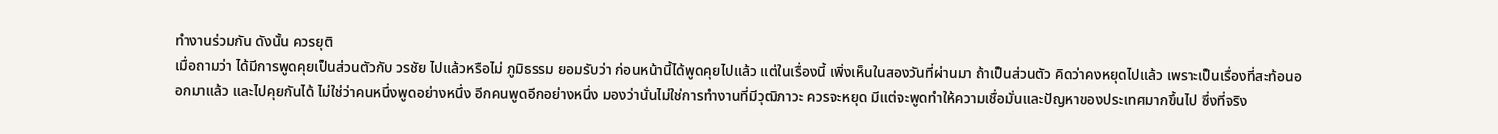ทำงานร่วมกัน ดังนั้น ควรยุติ
เมื่อถามว่า ได้มีการพูดคุยเป็นส่วนตัวกับ วรชัย ไปแล้วหรือไม่ ภูมิธรรม ยอมรับว่า ก่อนหน้านี้ได้พูดคุยไปแล้ว แต่ในเรื่องนี้ เพิ่งเห็นในสองวันที่ผ่านมา ถ้าเป็นส่วนตัว คิดว่าคงหยุดไปแล้ว เพราะเป็นเรื่องที่สะท้อนออกมาแล้ว และไปคุยกันได้ ไม่ใช่ว่าคนหนึ่งพูดอย่างหนึ่ง อีกคนพูดอีกอย่างหนึ่ง มองว่านั่นไม่ใช่การทำงานที่มีวุฒิภาวะ ควรจะหยุด มีแต่จะพูดทำให้ความเชื่อมั่นและปัญหาของประเทศมากขึ้นไป ซึ่งที่จริง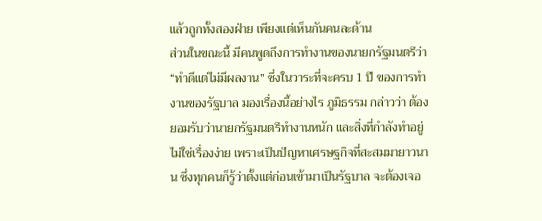แล้วถูกทั้งสองฝ่าย เพียงแต่เห็นกันคนละด้าน
ส่วนในขณะนี้ มีคนพูดถึงการทำงานของนายกรัฐมนตรีว่า “ทำดีแต่ไม่มีผลงาน” ซึ่งในวาระที่จะครบ 1 ปี ของการทำงานของรัฐบาล มองเรื่องนี้อย่างไร ภูมิธรรม กล่าวว่า ต้องยอมรับว่านายกรัฐมนตรีทำงานหนัก และสิ่งที่กำลังทำอยู่ไม่ใช่เรื่องง่าย เพราะเป็นปัญหาเศรษฐกิจที่สะสมมายาวนาน ซึ่งทุกคนก็รู้ว่าตั้งแต่ก่อนเข้ามาเป็นรัฐบาล จะต้องเจอ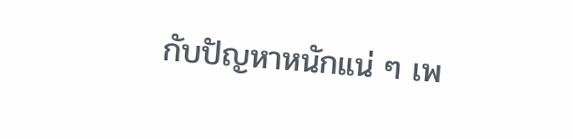กับปัญหาหนักแน่ ๆ เพ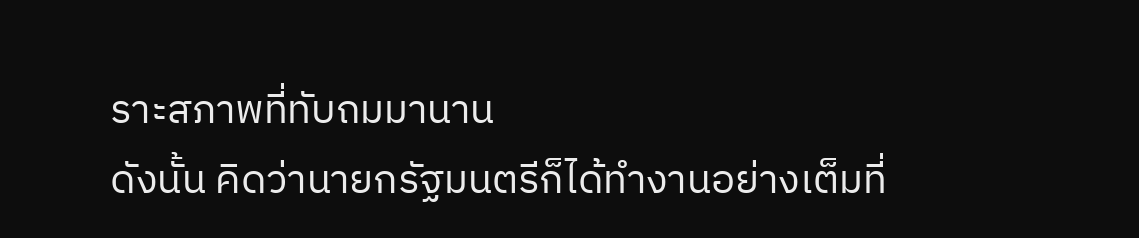ราะสภาพที่ทับถมมานาน
ดังนั้น คิดว่านายกรัฐมนตรีก็ได้ทำงานอย่างเต็มที่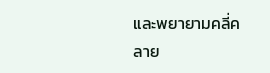และพยายามคลี่คลาย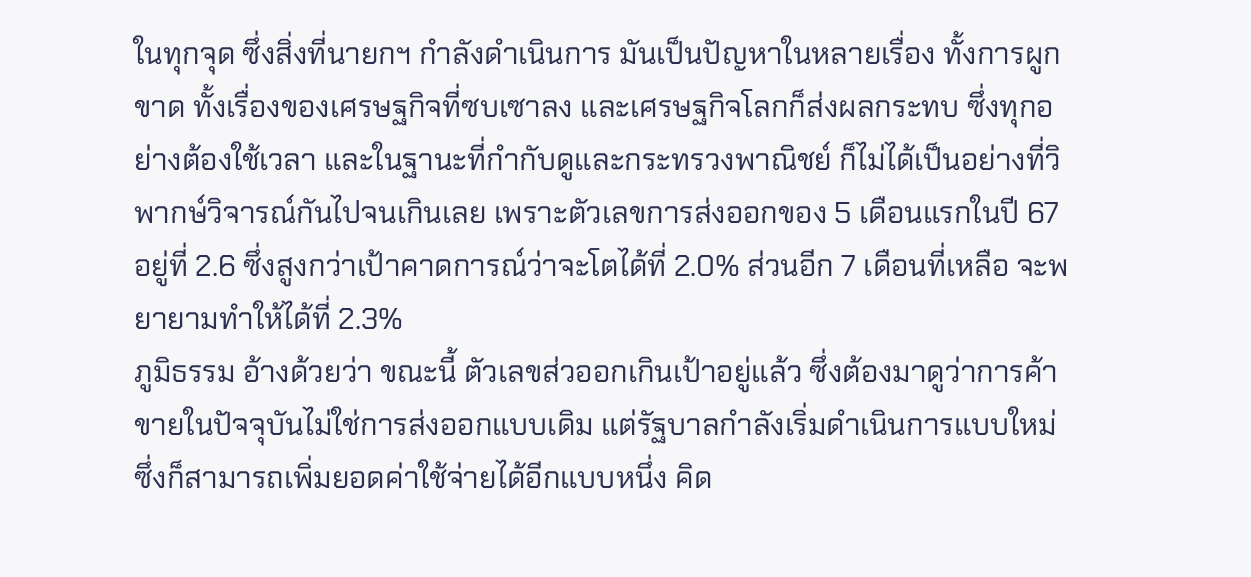ในทุกจุด ซึ่งสิ่งที่นายกฯ กำลังดำเนินการ มันเป็นปัญหาในหลายเรื่อง ทั้งการผูกขาด ทั้งเรื่องของเศรษฐกิจที่ซบเซาลง และเศรษฐกิจโลกก็ส่งผลกระทบ ซึ่งทุกอย่างต้องใช้เวลา และในฐานะที่กำกับดูและกระทรวงพาณิชย์ ก็ไม่ได้เป็นอย่างที่วิพากษ์วิจารณ์กันไปจนเกินเลย เพราะตัวเลขการส่งออกของ 5 เดือนแรกในปี 67 อยู่ที่ 2.6 ซึ่งสูงกว่าเป้าคาดการณ์ว่าจะโตได้ที่ 2.0% ส่วนอีก 7 เดือนที่เหลือ จะพยายามทำให้ได้ที่ 2.3%
ภูมิธรรม อ้างด้วยว่า ขณะนี้ ตัวเลขส่วออกเกินเป้าอยู่แล้ว ซึ่งต้องมาดูว่าการค้าขายในปัจจุบันไม่ใช่การส่งออกแบบเดิม แต่รัฐบาลกำลังเริ่มดำเนินการแบบใหม่ ซึ่งก็สามารถเพิ่มยอดค่าใช้จ่ายได้อีกแบบหนึ่ง คิด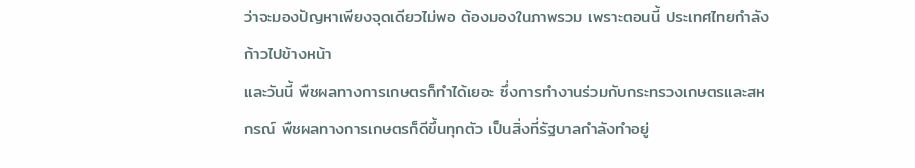ว่าจะมองปัญหาเพียงจุดเดียวไม่พอ ต้องมองในภาพรวม เพราะตอนนี้ ประเทศไทยกำลังก้าวไปข้างหน้า
และวันนี้ พืชผลทางการเกษตรก็ทำได้เยอะ ซึ่งการทำงานร่วมกับกระทรวงเกษตรและสหกรณ์ พืชผลทางการเกษตรก็ดีขึ้นทุกตัว เป็นสิ่งที่รัฐบาลกำลังทำอยู่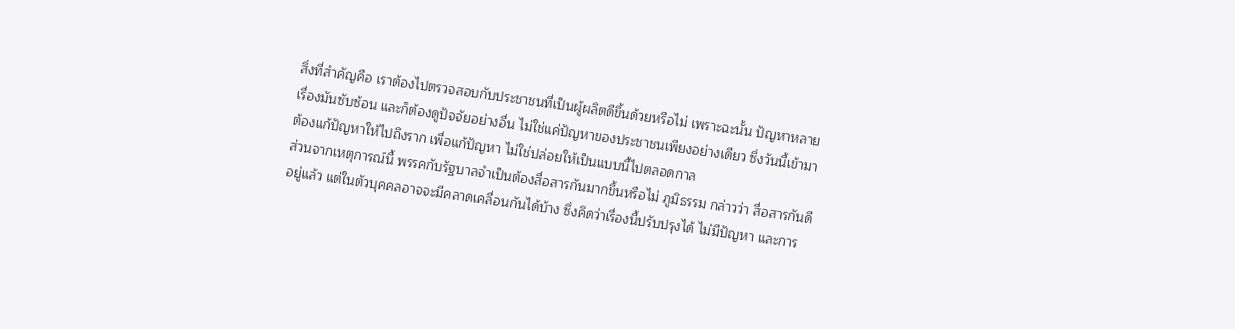สิ่งที่สำคัญคือ เราต้องไปตรวจสอบกับประชาชนที่เป็นผู้ผลิตดีขึ้นด้วยหรือไม่ เพราะฉะนั้น ปัญหาหลายเรื่องมันซับซ้อน และก็ต้องดูปัจจัยอย่างอื่น ไม่ใช่แค่ปัญหาของประชาชนเพียงอย่างเดียว ซึ่งวันนี้เข้ามาต้องแก้ปัญหาให้ไปถึงราก เพื่อแก้ปัญหา ไม่ใช่ปล่อยให้เป็นแบบนี้ไปตลอดกาล
ส่วนจากเหตุการณ์นี้ พรรคกับรัฐบาลจำเป็นต้องสื่อสารกันมากขึ้นหรือไม่ ภูมิธรรม กล่าวว่า สื่อสารกันดีอยู่แล้ว แต่ในตัวบุคคลอาจจะมีคลาดเคลื่อนกันได้บ้าง ซึ่งคิดว่าเรื่องนี้ปรับปรุงได้ ไม่มีปัญหา และการ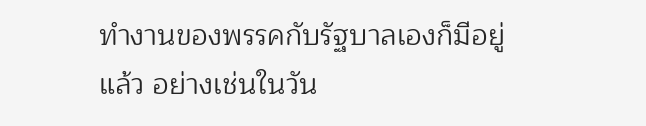ทำงานของพรรคกับรัฐบาลเองก็มีอยู่แล้ว อย่างเช่นในวัน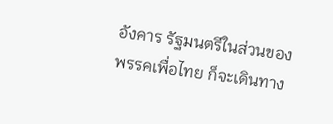อังคาร รัฐมนตรีในส่วนของพรรคเพื่อไทย ก็จะเดินทาง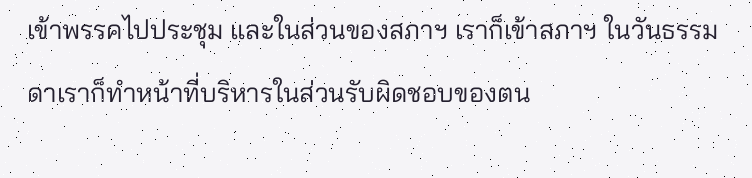เข้าพรรคไปประชุม และในส่วนของสภาฯ เราก็เข้าสภาฯ ในวันธรรมดาเราก็ทำหน้าที่บริหารในส่วนรับผิดชอบของตน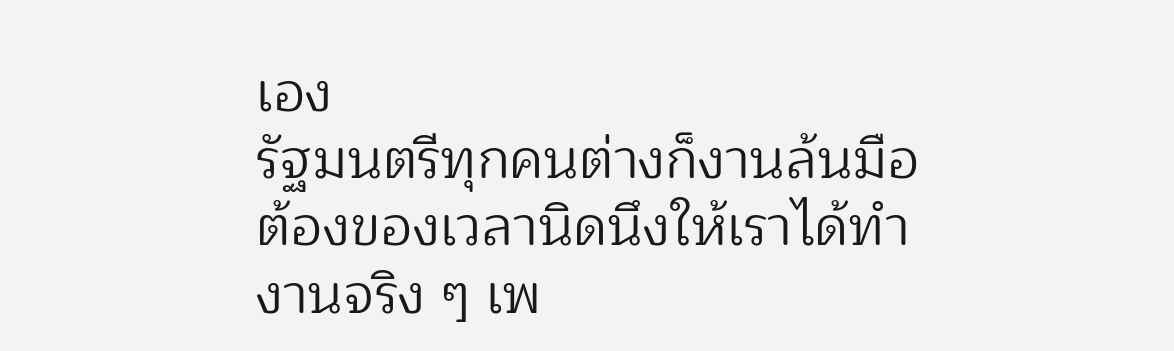เอง
รัฐมนตรีทุกคนต่างก็งานล้นมือ ต้องของเวลานิดนึงให้เราได้ทำงานจริง ๆ เพ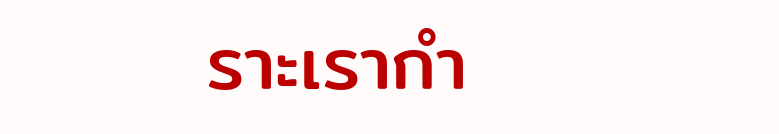ราะเรากำ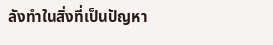ลังทำในสิ่งที่เป็นปัญหา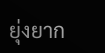ยุ่งยาก